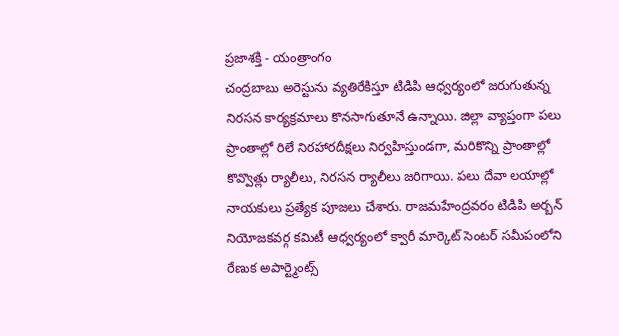ప్రజాశక్తి - యంత్రాంగం
చంద్రబాబు అరెస్టును వ్యతిరేకిస్తూ టిడిపి ఆధ్వర్యంలో జరుగుతున్న నిరసన కార్యక్రమాలు కొనసాగుతూనే ఉన్నాయి. జిల్లా వ్యాప్తంగా పలు ప్రాంతాల్లో రిలే నిరహారదీక్షలు నిర్వహిస్తుండగా, మరికొన్ని ప్రాంతాల్లో కొవ్వొత్లు ర్యాలీలు, నిరసన ర్యాలీలు జరిగాయి. పలు దేవా లయాల్లో నాయకులు ప్రత్యేక పూజలు చేశారు. రాజమహేంద్రవరం టిడిపి అర్బన్ నియోజకవర్గ కమిటీ ఆధ్వర్యంలో క్వారీ మార్కెట్ సెంటర్ సమీపంలోని రేణుక అపార్ట్మెంట్స్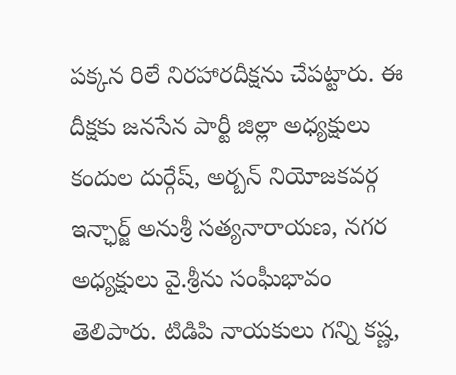పక్కన రిలే నిరహారదీక్షను చేపట్టారు. ఈ దీక్షకు జనసేన పార్టీ జిల్లా అధ్యక్షులు కందుల దుర్గేష్, అర్బన్ నియోజకవర్గ ఇన్ఛార్జ్ అనుశ్రీ సత్యనారాయణ, నగర అధ్యక్షులు వై.శ్రీను సంఘీభావం తెలిపారు. టిడిపి నాయకులు గన్ని కష్ణ,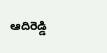ఆదిరెడ్డి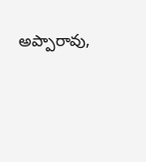అప్పారావు,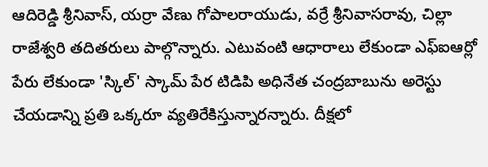ఆదిరెడ్డి శ్రీనివాస్, యర్రా వేణు గోపాలరాయుడు, వర్రే శ్రీనివాసరావు, చిల్లా రాజేశ్వరి తదితరులు పాల్గొన్నారు. ఎటువంటి ఆధారాలు లేకుండా ఎఫ్ఐఆర్లో పేరు లేకుండా 'స్కిల్' స్కామ్ పేర టిడిపి అధినేత చంద్రబాబును అరెస్టు చేయడాన్ని ప్రతి ఒక్కరూ వ్యతిరేకిస్తున్నారన్నారు. దీక్షలో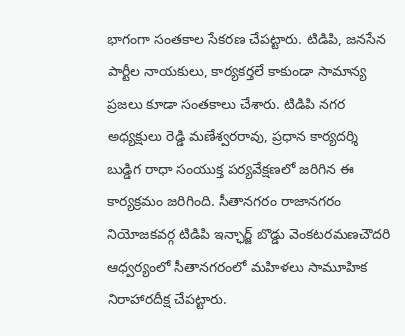భాగంగా సంతకాల సేకరణ చేపట్టారు. టిడిపి, జనసేన పార్టీల నాయకులు, కార్యకర్తలే కాకుండా సామాన్య ప్రజలు కూడా సంతకాలు చేశారు. టిడిపి నగర అధ్యక్షులు రెడ్డి మణేశ్వరరావు, ప్రధాన కార్యదర్శి బుడ్డిగ రాధా సంయుక్త పర్యవేక్షణలో జరిగిన ఈ కార్యక్రమం జరిగింది. సీతానగరం రాజానగరం నియోజకవర్గ టిడిపి ఇన్ఛార్జ్ బొడ్డు వెంకటరమణచౌదరి ఆధ్వర్యంలో సీతానగరంలో మహిళలు సామూహిక నిరాహారదీక్ష చేపట్టారు.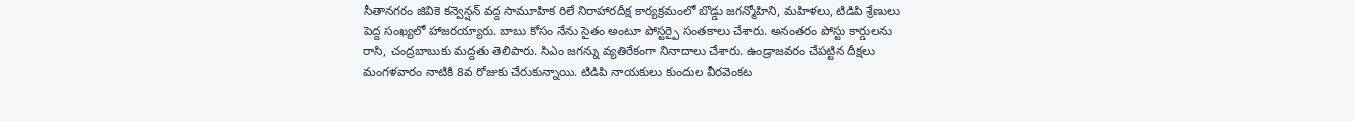సీతానగరం జివికె కన్వెన్షన్ వద్ద సామూహిక రిలే నిరాహారదీక్ష కార్యక్రమంలో బొడ్డు జగన్మోహిని, మహిళలు, టిడిపి శ్రేణులు పెద్ద సంఖ్యలో హాజరయ్యారు. బాబు కోసం నేను సైతం అంటూ పోస్టర్పై సంతకాలు చేశారు. అనంతరం పోస్టు కార్డులను రాసి, చంద్రబాబుకు మద్దతు తెలిపారు. సిఎం జగన్ను వ్యతిరేకంగా నినాదాలు చేశారు. ఉండ్రాజవరం చేపట్టిన దీక్షలు మంగళవారం నాటికి 8వ రోజుకు చేరుకున్నాయి. టిడిపి నాయకులు కుందుల వీరవెంకట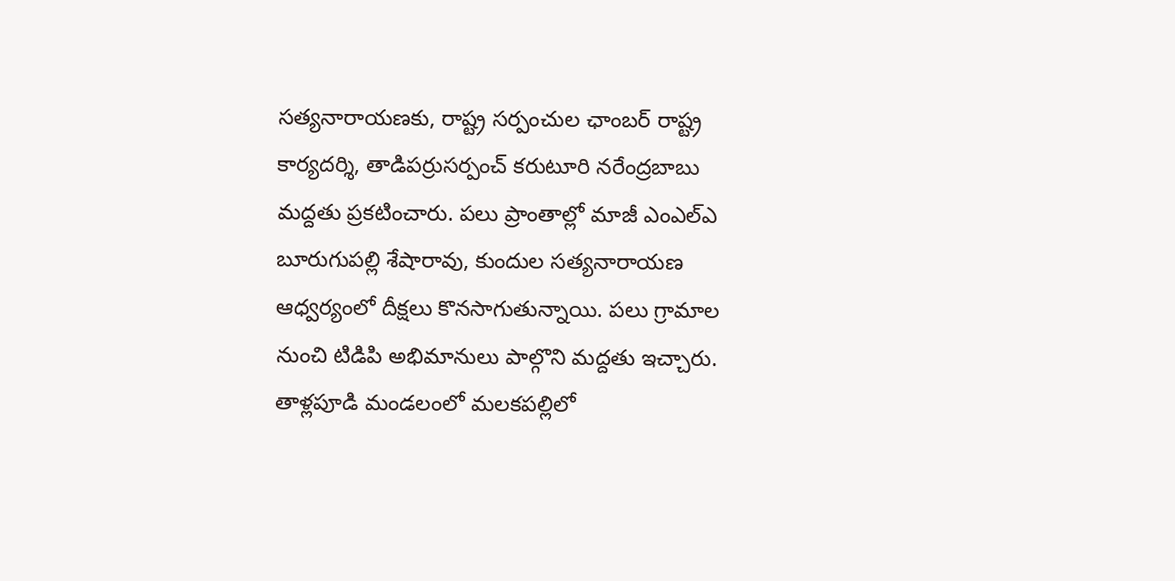సత్యనారాయణకు, రాష్ట్ర సర్పంచుల ఛాంబర్ రాష్ట్ర కార్యదర్శి, తాడిపర్రుసర్పంచ్ కరుటూరి నరేంద్రబాబు మద్దతు ప్రకటించారు. పలు ప్రాంతాల్లో మాజీ ఎంఎల్ఎ బూరుగుపల్లి శేషారావు, కుందుల సత్యనారాయణ ఆధ్వర్యంలో దీక్షలు కొనసాగుతున్నాయి. పలు గ్రామాల నుంచి టిడిపి అభిమానులు పాల్గొని మద్దతు ఇచ్చారు. తాళ్లపూడి మండలంలో మలకపల్లిలో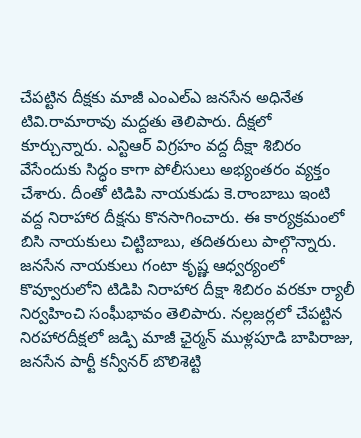చేపట్టిన దీక్షకు మాజీ ఎంఎల్ఎ జనసేన అధినేత టివి.రామారావు మద్దతు తెలిపారు. దీక్షలో కూర్చున్నారు. ఎన్టిఆర్ విగ్రహం వద్ద దీక్షా శిబిరం వేసేందుకు సిద్ధం కాగా పోలీసులు అభ్యంతరం వ్యక్తం చేశారు. దీంతో టిడిపి నాయకుడు కె.రాంబాబు ఇంటి వద్ద నిరాహార దీక్షను కొనసాగించారు. ఈ కార్యక్రమంలో బిసి నాయకులు చిట్టిబాబు, తదితరులు పాల్గొన్నారు. జనసేన నాయకులు గంటా కృష్ణ ఆధ్వర్యంలో కొవ్వూరులోని టిడిపి నిరాహార దీక్షా శిబిరం వరకూ ర్యాలీ నిర్వహించి సంఘీభావం తెలిపారు. నల్లజర్లలో చేపట్టిన నిరహారదీక్షలో జడ్పి మాజీ ఛైర్మన్ ముళ్లపూడి బాపిరాజు, జనసేన పార్టీ కన్వీనర్ బొలిశెట్టి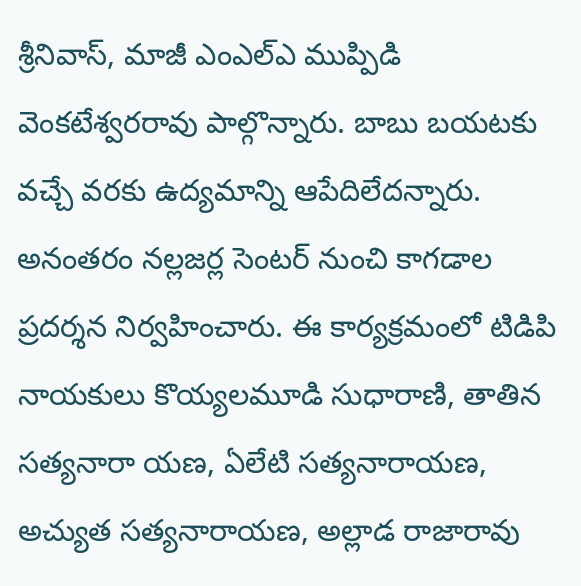శ్రీనివాస్, మాజీ ఎంఎల్ఎ ముప్పిడి వెంకటేశ్వరరావు పాల్గొన్నారు. బాబు బయటకు వచ్చే వరకు ఉద్యమాన్ని ఆపేదిలేదన్నారు. అనంతరం నల్లజర్ల సెంటర్ నుంచి కాగడాల ప్రదర్శన నిర్వహించారు. ఈ కార్యక్రమంలో టిడిపి నాయకులు కొయ్యలమూడి సుధారాణి, తాతిన సత్యనారా యణ, ఏలేటి సత్యనారాయణ, అచ్యుత సత్యనారాయణ, అల్లాడ రాజారావు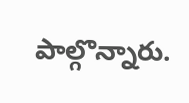పాల్గొన్నారు.